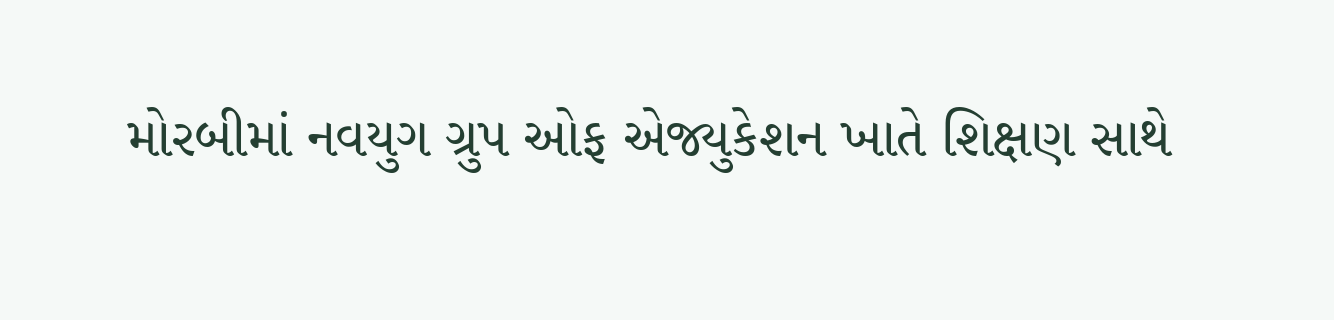મોરબીમાં નવયુગ ગ્રુપ ઓફ એજ્યુકેશન ખાતે શિક્ષણ સાથે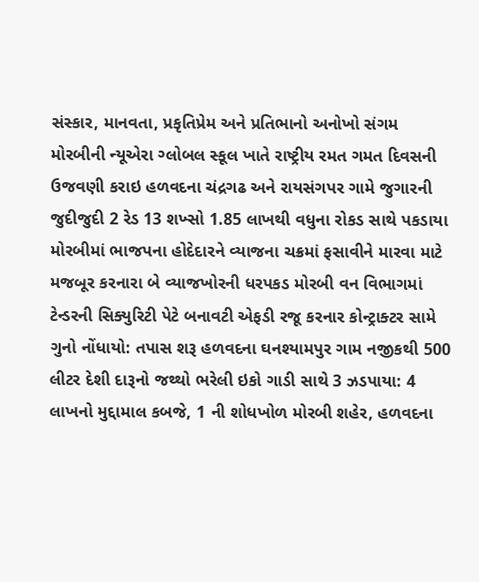સંસ્કાર, માનવતા, પ્રકૃતિપ્રેમ અને પ્રતિભાનો અનોખો સંગમ મોરબીની ન્યૂએરા ગ્લોબલ સ્કૂલ ખાતે રાષ્ટ્રીય રમત ગમત દિવસની ઉજવણી કરાઇ હળવદના ચંદ્રગઢ અને રાયસંગપર ગામે જુગારની જુદીજુદી 2 રેડ 13 શખ્સો 1.85 લાખથી વધુના રોકડ સાથે પકડાયા મોરબીમાં ભાજપના હોદેદારને વ્યાજના ચક્રમાં ફસાવીને મારવા માટે મજબૂર કરનારા બે વ્યાજખોરની ધરપકડ મોરબી વન વિભાગમાં ટેન્ડરની સિક્યુરિટી પેટે બનાવટી એફડી રજૂ કરનાર કોન્ટ્રાક્ટર સામે ગુનો નોંધાયો: તપાસ શરૂ હળવદના ઘનશ્યામપુર ગામ નજીકથી 500 લીટર દેશી દારૂનો જથ્થો ભરેલી ઇકો ગાડી સાથે 3 ઝડપાયા: 4 લાખનો મુદ્દામાલ કબજે, 1 ની શોધખોળ મોરબી શહેર, હળવદના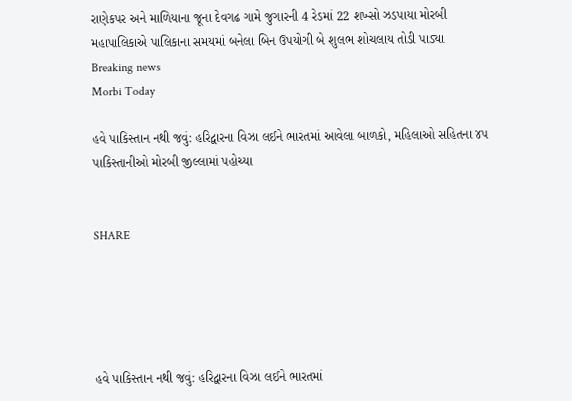રાણેકપર અને માળિયાના જૂના દેવગઢ ગામે જુગારની 4 રેડમાં 22 શખ્સો ઝડપાયા મોરબી મહાપાલિકાએ પાલિકાના સમયમાં બનેલા બિન ઉપયોગી બે શુલભ શોચલાય તોડી પાડ્યા
Breaking news
Morbi Today

હવે પાકિસ્તાન નથી જવું: હરિદ્વારના વિઝા લઈને ભારતમાં આવેલા બાળકો, મહિલાઓ સહિતના ૪૫ પાકિસ્તાનીઓ મોરબી જીલ્લામાં પહોચ્યા


SHARE





હવે પાકિસ્તાન નથી જવું: હરિદ્વારના વિઝા લઈને ભારતમાં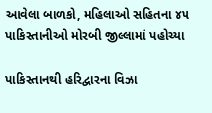આવેલા બાળકો, મહિલાઓ સહિતના ૪૫ પાકિસ્તાનીઓ મોરબી જીલ્લામાં પહોચ્યા

પાકિસ્તાનથી હરિદ્વારના વિઝા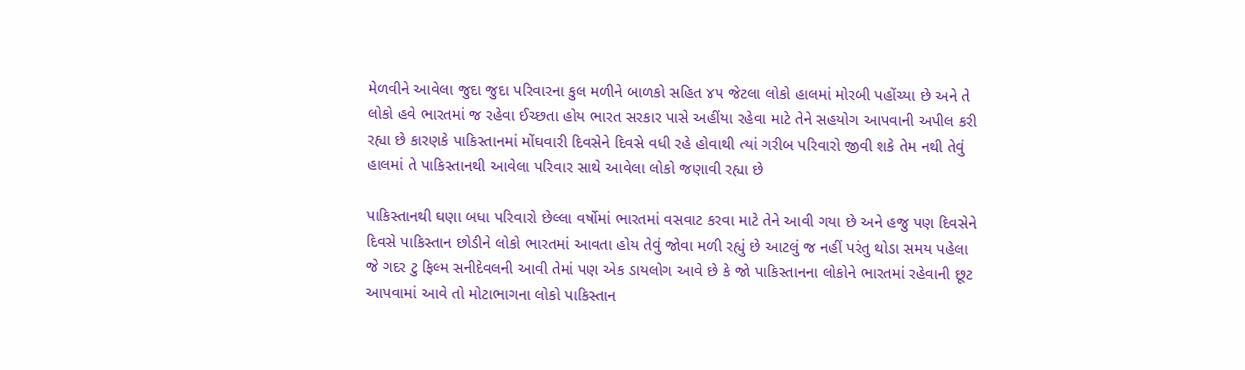મેળવીને આવેલા જુદા જુદા પરિવારના કુલ મળીને બાળકો સહિત ૪૫ જેટલા લોકો હાલમાં મોરબી પહોંચ્યા છે અને તે લોકો હવે ભારતમાં જ રહેવા ઈચ્છતા હોય ભારત સરકાર પાસે અહીંયા રહેવા માટે તેને સહયોગ આપવાની અપીલ કરી રહ્યા છે કારણકે પાકિસ્તાનમાં મોંઘવારી દિવસેને દિવસે વધી રહે હોવાથી ત્યાં ગરીબ પરિવારો જીવી શકે તેમ નથી તેવું હાલમાં તે પાકિસ્તાનથી આવેલા પરિવાર સાથે આવેલા લોકો જણાવી રહ્યા છે

પાકિસ્તાનથી ઘણા બધા પરિવારો છેલ્લા વર્ષોમાં ભારતમાં વસવાટ કરવા માટે તેને આવી ગયા છે અને હજુ પણ દિવસેને દિવસે પાકિસ્તાન છોડીને લોકો ભારતમાં આવતા હોય તેવું જોવા મળી રહ્યું છે આટલું જ નહીં પરંતુ થોડા સમય પહેલા જે ગદર ટુ ફિલ્મ સનીદેવલની આવી તેમાં પણ એક ડાયલોગ આવે છે કે જો પાકિસ્તાનના લોકોને ભારતમાં રહેવાની છૂટ આપવામાં આવે તો મોટાભાગના લોકો પાકિસ્તાન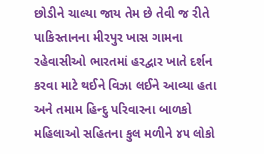છોડીને ચાલ્યા જાય તેમ છે તેવી જ રીતે પાકિસ્તાનના મીરપુર ખાસ ગામના રહેવાસીઓ ભારતમાં હરદ્વાર ખાતે દર્શન કરવા માટે થઈને વિઝા લઈને આવ્યા હતા અને તમામ હિન્દુ પરિવારના બાળકો મહિલાઓ સહિતના કુલ મળીને ૪૫ લોકો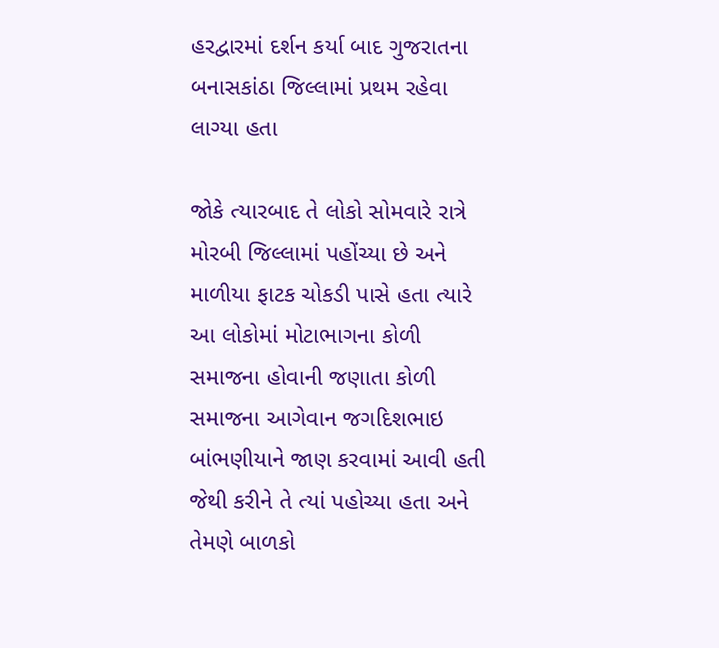હરદ્વારમાં દર્શન કર્યા બાદ ગુજરાતના બનાસકાંઠા જિલ્લામાં પ્રથમ રહેવા લાગ્યા હતા

જોકે ત્યારબાદ તે લોકો સોમવારે રાત્રે મોરબી જિલ્લામાં પહોંચ્યા છે અને માળીયા ફાટક ચોકડી પાસે હતા ત્યારે આ લોકોમાં મોટાભાગના કોળી સમાજના હોવાની જણાતા કોળી સમાજના આગેવાન જગદિશભાઇ બાંભણીયાને જાણ કરવામાં આવી હતી જેથી કરીને તે ત્યાં પહોચ્યા હતા અને તેમણે બાળકો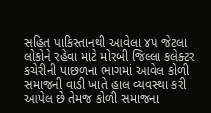સહિત પાકિસ્તાનથી આવેલા ૪૫ જેટલા લોકોને રહેવા માટે મોરબી જિલ્લા કલેક્ટર કચેરીની પાછળના ભાગમાં આવેલ કોળી સમાજની વાડી ખાતે હાલ વ્યવસ્થા કરી આપેલ છે તેમજ કોળી સમાજના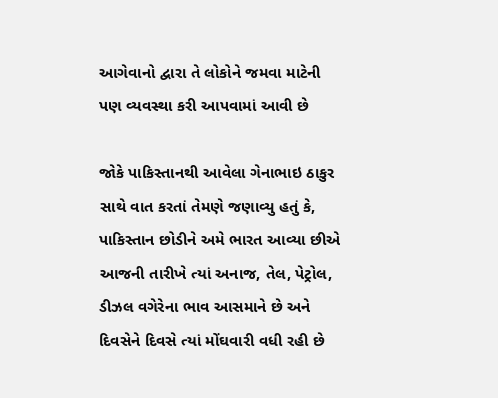આગેવાનો દ્વારા તે લોકોને જમવા માટેની પણ વ્યવસ્થા કરી આપવામાં આવી છે

જોકે પાકિસ્તાનથી આવેલા ગેનાભાઇ ઠાકુર સાથે વાત કરતાં તેમણે જણાવ્યુ હતું કે, પાકિસ્તાન છોડીને અમે ભારત આવ્યા છીએ આજની તારીખે ત્યાં અનાજ, તેલ, પેટ્રોલ, ડીઝલ વગેરેના ભાવ આસમાને છે અને દિવસેને દિવસે ત્યાં મોંઘવારી વધી રહી છે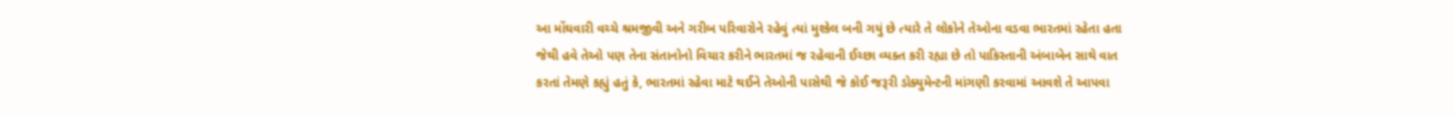આ મોંઘવારી વચ્ચે શ્રમજીવી અને ગરીબ પરિવારોને રહેવું ત્યાં મુશ્કેલ બની ગયું છે ત્યારે તે લોકોને તેઓના વડવા ભારતમાં રહેતા હતા જેથી હવે તેઓ પણ તેના સંતાનોનો વિચાર કરીને ભારતમાં જ રહેવાની ઈચ્છા વ્યક્ત કરી રહ્યા છે તો પાકિસ્તાની અંબાબેન સાથે વાત કરતાં તેમણે કહ્યું હતું કે, ભારતમાં રહેવા માટે થઈને તેઓની પાસેથી જે કોઈ જરૂરી ડોક્યુમેન્ટની માંગણી કરવામાં આવશે તે આપવા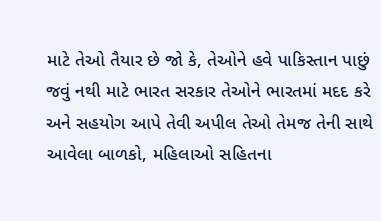માટે તેઓ તૈયાર છે જો કે, તેઓને હવે પાકિસ્તાન પાછું જવું નથી માટે ભારત સરકાર તેઓને ભારતમાં મદદ કરે અને સહયોગ આપે તેવી અપીલ તેઓ તેમજ તેની સાથે આવેલા બાળકો, મહિલાઓ સહિતના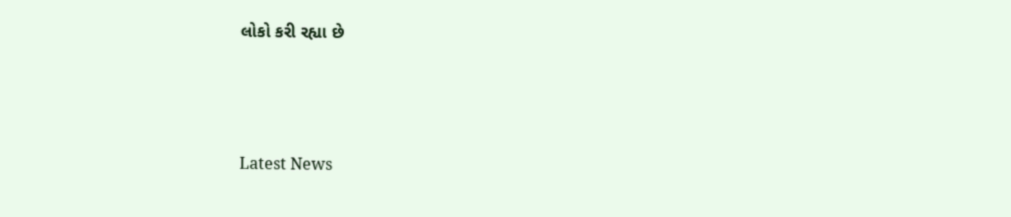લોકો કરી રહ્યા છે




Latest News